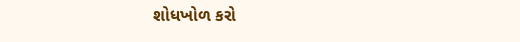શોધખોળ કરો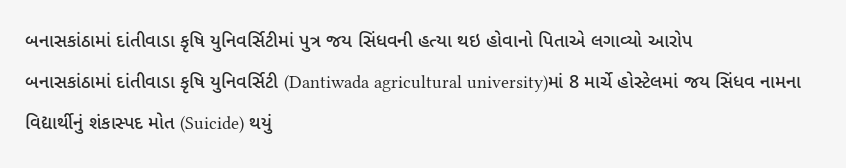બનાસકાંઠામાં દાંતીવાડા કૃષિ યુનિવર્સિટીમાં પુત્ર જય સિંધવની હત્યા થઇ હોવાનો પિતાએ લગાવ્યો આરોપ
બનાસકાંઠામાં દાંતીવાડા કૃષિ યુનિવર્સિટી (Dantiwada agricultural university)માં 8 માર્ચે હોસ્ટેલમાં જય સિંધવ નામના વિદ્યાર્થીનું શંકાસ્પદ મોત (Suicide) થયું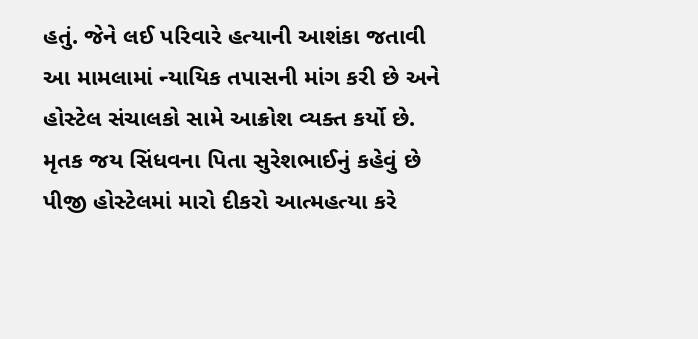હતું. જેને લઈ પરિવારે હત્યાની આશંકા જતાવી આ મામલામાં ન્યાયિક તપાસની માંગ કરી છે અને હોસ્ટેલ સંચાલકો સામે આક્રોશ વ્યક્ત કર્યો છે. મૃતક જય સિંધવના પિતા સુરેશભાઈનું કહેવું છે પીજી હોસ્ટેલમાં મારો દીકરો આત્મહત્યા કરે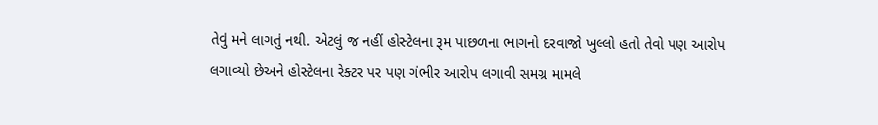તેવું મને લાગતું નથી. એટલું જ નહીં હોસ્ટેલના રૂમ પાછળના ભાગનો દરવાજો ખુલ્લો હતો તેવો પણ આરોપ લગાવ્યો છેઅને હોસ્ટેલના રેક્ટર પર પણ ગંભીર આરોપ લગાવી સમગ્ર મામલે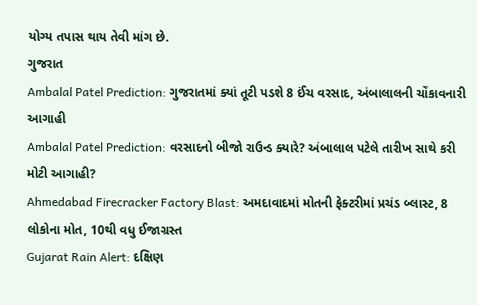યોગ્ય તપાસ થાય તેવી માંગ છે.
ગુજરાત
Ambalal Patel Prediction: ગુજરાતમાં ક્યાં તૂટી પડશે 8 ઈંચ વરસાદ, અંબાલાલની ચોંકાવનારી આગાહી
Ambalal Patel Prediction: વરસાદનો બીજો રાઉન્ડ ક્યારે? અંબાલાલ પટેલે તારીખ સાથે કરી મોટી આગાહી?
Ahmedabad Firecracker Factory Blast: અમદાવાદમાં મોતની ફેક્ટરીમાં પ્રચંડ બ્લાસ્ટ, 8 લોકોના મોત, 10થી વધુ ઈજાગ્રસ્ત
Gujarat Rain Alert: દક્ષિણ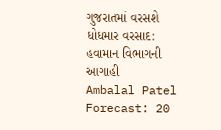ગુજરાતમાં વરસશે ધોધમાર વરસાદ: હવામાન વિભાગની આગાહી
Ambalal Patel Forecast: 20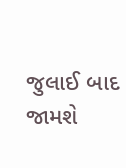જુલાઈ બાદ જામશે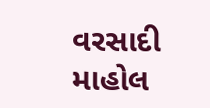વરસાદી માહોલ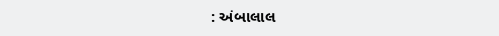: અંબાલાલ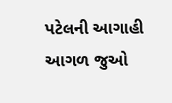પટેલની આગાહી
આગળ જુઓ